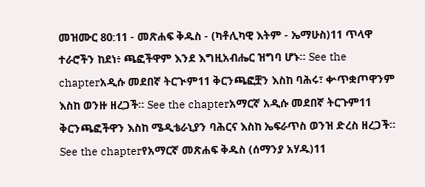መዝሙር 80:11 - መጽሐፍ ቅዱስ - (ካቶሊካዊ እትም - ኤማሁስ)11 ጥላዋ ተራሮችን ከደነ፥ ጫፎችዋም እንደ እግዚአብሔር ዝግባ ሆኑ። See the chapterአዲሱ መደበኛ ትርጒም11 ቅርንጫፎቿን እስከ ባሕሩ፣ ቍጥቋጦዋንም እስከ ወንዙ ዘረጋች። See the chapterአማርኛ አዲሱ መደበኛ ትርጉም11 ቅርንጫፎችዋን እስከ ሜዲቴራኒያን ባሕርና እስከ ኤፍራጥስ ወንዝ ድረስ ዘረጋች። See the chapterየአማርኛ መጽሐፍ ቅዱስ (ሰማንያ አሃዱ)11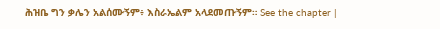ሕዝቤ ግን ቃሌን አልሰሙኝም፥ እስራኤልም አላደመጡኝም። See the chapter |